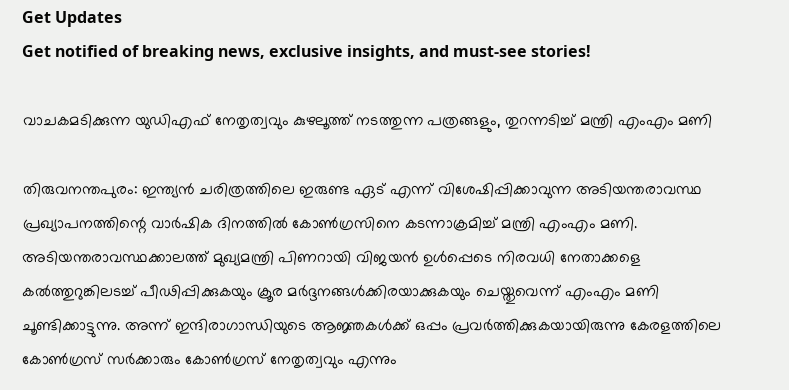Get Updates
Get notified of breaking news, exclusive insights, and must-see stories!

വാചകമടിക്കുന്ന യുഡിഎഫ് നേതൃത്വവും കുഴലൂത്ത് നടത്തുന്ന പത്രങ്ങളും, തുറന്നടിച്ച് മന്ത്രി എംഎം മണി

തിരുവനന്തപുരം: ഇന്ത്യൻ ചരിത്രത്തിലെ ഇരുണ്ട ഏട് എന്ന് വിശേഷിപ്പിക്കാവുന്ന അടിയന്തരാവസ്ഥ പ്രഖ്യാപനത്തിന്റെ വാർഷിക ദിനത്തിൽ കോൺഗ്രസിനെ കടന്നാക്രമിച്ച് മന്ത്രി എംഎം മണി. അടിയന്തരാവസ്ഥക്കാലത്ത് മുഖ്യമന്ത്രി പിണറായി വിജയൻ ഉൾപ്പെടെ നിരവധി നേതാക്കളെ കൽത്തുറുങ്കിലടച്ച് പീഢിപ്പിക്കുകയും ക്രൂര മർദ്ദനങ്ങൾക്കിരയാക്കുകയും ചെയ്തുവെന്ന് എംഎം മണി ചൂണ്ടിക്കാട്ടുന്നു. അന്ന് ഇന്ദിരാഗാന്ധിയുടെ ആജ്ഞകൾക്ക് ഒപ്പം പ്രവർത്തിക്കുകയായിരുന്നു കേരളത്തിലെ കോൺഗ്രസ് സർക്കാരും കോൺഗ്രസ് നേതൃത്വവും എന്നും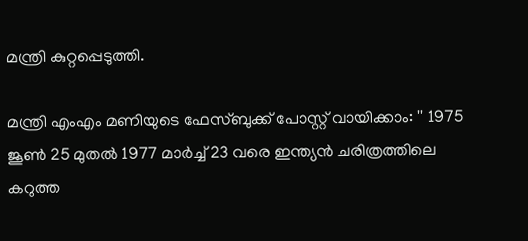മന്ത്രി കുറ്റപ്പെടുത്തി.

മന്ത്രി എംഎം മണിയുടെ ഫേസ്ബുക്ക് പോസ്റ്റ് വായിക്കാം: '' 1975 ജൂൺ 25 മുതൽ 1977 മാർച്ച് 23 വരെ ഇന്ത്യൻ ചരിത്രത്തിലെ കറുത്ത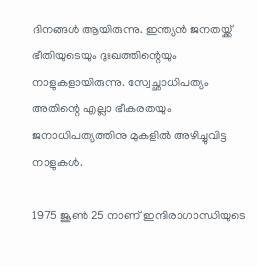ദിനങ്ങൾ ആയിരുന്നു. ഇന്ത്യൻ ജനതയ്ക്ക് ഭീതിയുടെയും ദുഃഖത്തിന്റെയും നാളുകളായിരുന്നു. സ്വേച്ഛാധിപത്യം അതിന്റെ എല്ലാ ഭീകരതയും ജനാധിപത്യത്തിനു മുകളിൽ അഴിച്ചുവിട്ട നാളുകൾ.

1975 ജൂൺ 25 നാണ് ഇന്ദിരാഗാന്ധിയുടെ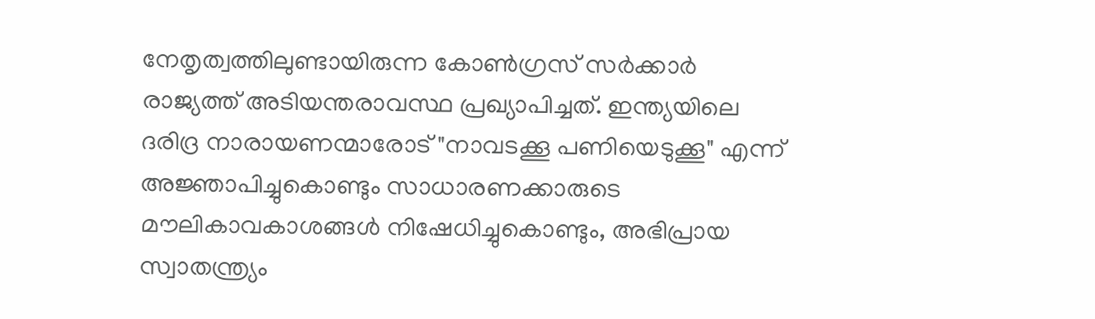നേതൃത്വത്തിലുണ്ടായിരുന്ന കോൺഗ്രസ് സർക്കാർ രാജ്യത്ത് അടിയന്തരാവസ്ഥ പ്രഖ്യാപിച്ചത്. ഇന്ത്യയിലെ ദരിദ്ര നാരായണന്മാരോട് "നാവടക്കൂ പണിയെടുക്കൂ" എന്ന് അജ്ഞാപിച്ചുകൊണ്ടും സാധാരണക്കാരുടെ മൗലികാവകാശങ്ങൾ നിഷേധിച്ചുകൊണ്ടും, അഭിപ്രായ സ്വാതന്ത്ര്യം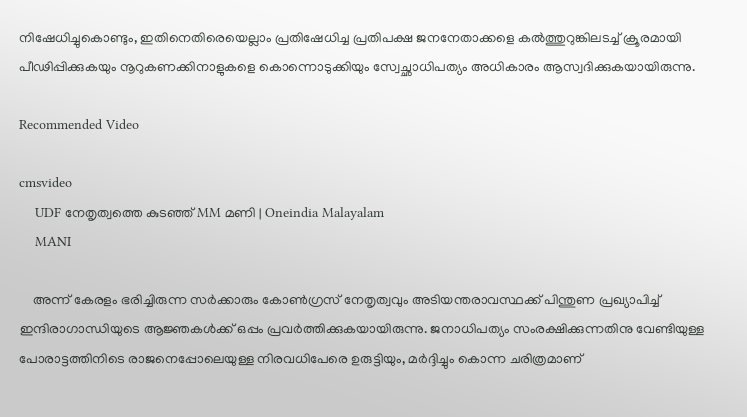നിഷേധിച്ചുകൊണ്ടും, ഇതിനെതിരെയെല്ലാം പ്രതിഷേധിച്ച പ്രതിപക്ഷ ജനനേതാക്കളെ കൽത്തുറുങ്കിലടച്ച് ക്രൂരമായി പീഢിപ്പിക്കുകയും നൂറുകണക്കിനാളുകളെ കൊന്നൊടുക്കിയും സ്വേച്ഛാധിപത്യം അധികാരം ആസ്വദിക്കുകയായിരുന്നു.

Recommended Video

cmsvideo
    UDF നേതൃത്വത്തെ കുടഞ്ഞ് MM മണി | Oneindia Malayalam
    MANI

    അന്ന് കേരളം ഭരിച്ചിരുന്ന സർക്കാരും കോൺഗ്രസ് നേതൃത്വവും അടിയന്തരാവസ്ഥക്ക് പിന്തുണ പ്രഖ്യാപിച്ച് ഇന്ദിരാഗാന്ധിയുടെ ആജ്ഞകൾക്ക് ഒപ്പം പ്രവർത്തിക്കുകയായിരുന്നു. ജനാധിപത്യം സംരക്ഷിക്കുന്നതിനു വേണ്ടിയുള്ള പോരാട്ടത്തിനിടെ രാജനെപ്പോലെയുള്ള നിരവധിപേരെ ഉരുട്ടിയും, മർദ്ദിച്ചും കൊന്ന ചരിത്രമാണ്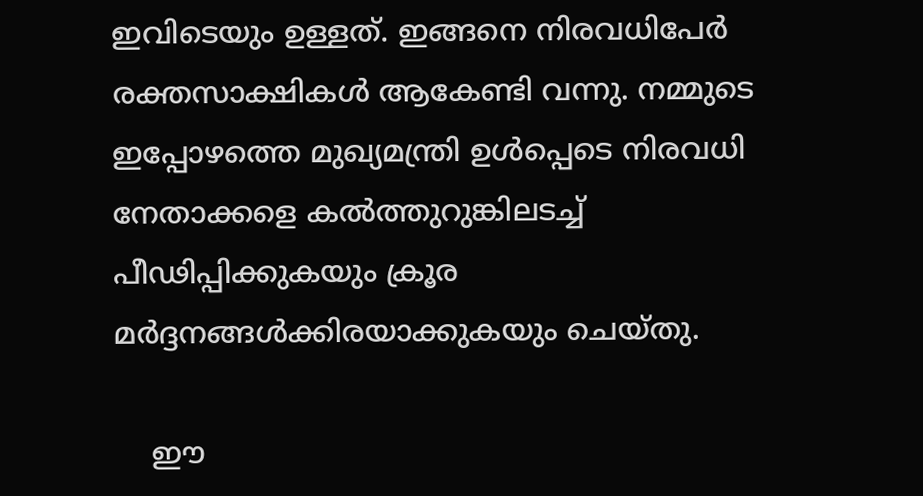ഇവിടെയും ഉള്ളത്. ഇങ്ങനെ നിരവധിപേർ രക്തസാക്ഷികൾ ആകേണ്ടി വന്നു. നമ്മുടെ ഇപ്പോഴത്തെ മുഖ്യമന്ത്രി ഉൾപ്പെടെ നിരവധി നേതാക്കളെ കൽത്തുറുങ്കിലടച്ച് പീഢിപ്പിക്കുകയും ക്രൂര മർദ്ദനങ്ങൾക്കിരയാക്കുകയും ചെയ്തു.

    ഈ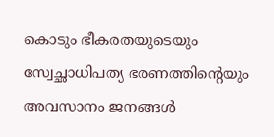കൊടും ഭീകരതയുടെയും സ്വേച്ഛാധിപത്യ ഭരണത്തിന്റെയും അവസാനം ജനങ്ങൾ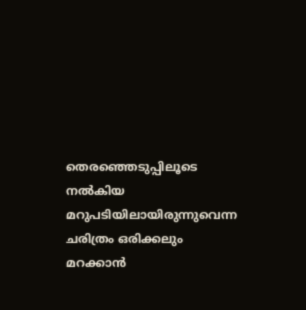തെരഞ്ഞെടുപ്പിലൂടെ നൽകിയ മറുപടിയിലായിരുന്നുവെന്ന ചരിത്രം ഒരിക്കലും മറക്കാൻ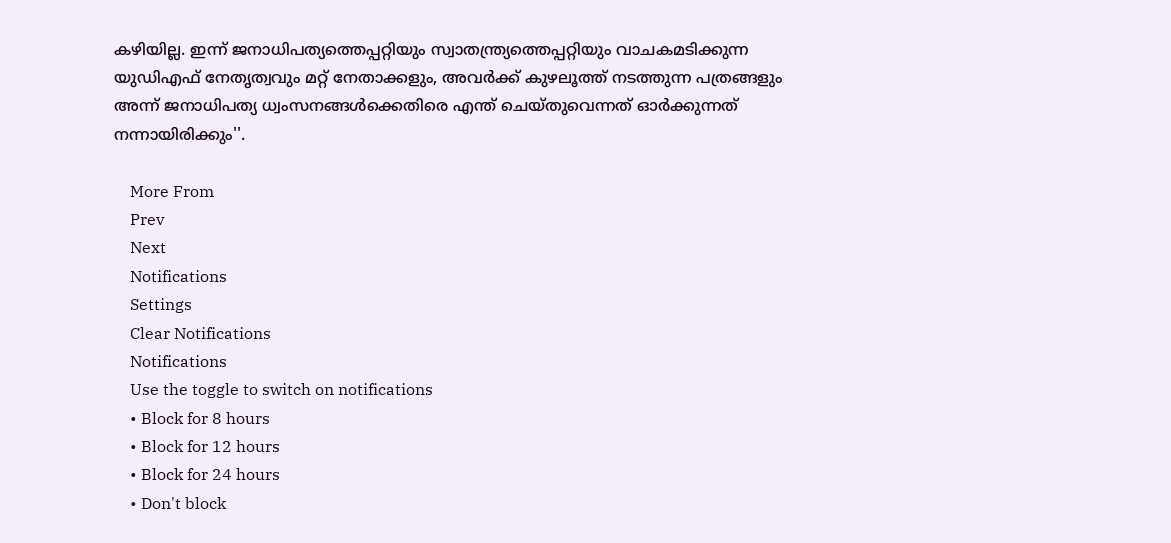കഴിയില്ല. ഇന്ന് ജനാധിപത്യത്തെപ്പറ്റിയും സ്വാതന്ത്ര്യത്തെപ്പറ്റിയും വാചകമടിക്കുന്ന യുഡിഎഫ് നേതൃത്വവും മറ്റ് നേതാക്കളും, അവർക്ക് കുഴലൂത്ത് നടത്തുന്ന പത്രങ്ങളും അന്ന് ജനാധിപത്യ ധ്വംസനങ്ങൾക്കെതിരെ എന്ത് ചെയ്തുവെന്നത് ഓർക്കുന്നത് നന്നായിരിക്കും''.

    More From
    Prev
    Next
    Notifications
    Settings
    Clear Notifications
    Notifications
    Use the toggle to switch on notifications
    • Block for 8 hours
    • Block for 12 hours
    • Block for 24 hours
    • Don't block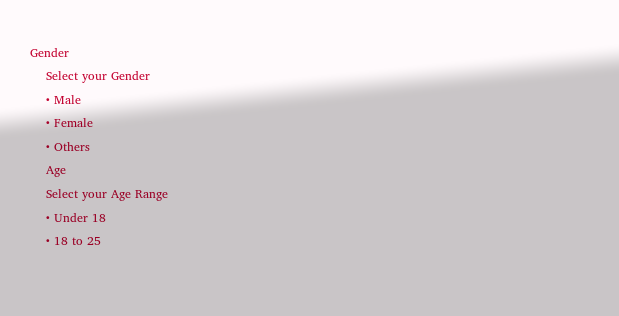Gender
    Select your Gender
    • Male
    • Female
    • Others
    Age
    Select your Age Range
    • Under 18
    • 18 to 25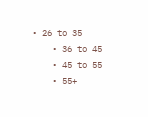• 26 to 35
    • 36 to 45
    • 45 to 55
    • 55+